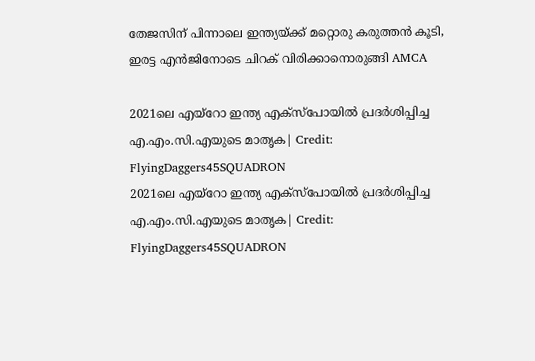തേജസിന് പിന്നാലെ ഇന്ത്യയ്ക്ക് മറ്റൊരു കരുത്തന്‍ കൂടി, ഇരട്ട എന്‍ജിനോടെ ചിറക് വിരിക്കാനൊരുങ്ങി AMCA

2021ലെ എയ്‌റോ ഇന്ത്യ എക്‌സ്‌പോയില്‍ പ്രദര്‍ശിപ്പിച്ച എ.എം.സി.എയുടെ മാതൃക| Credit: FlyingDaggers45SQUADRON
2021ലെ എയ്‌റോ ഇന്ത്യ എക്‌സ്‌പോയില്‍ പ്രദര്‍ശിപ്പിച്ച എ.എം.സി.എയുടെ മാതൃക| Credit: FlyingDaggers45SQUADRON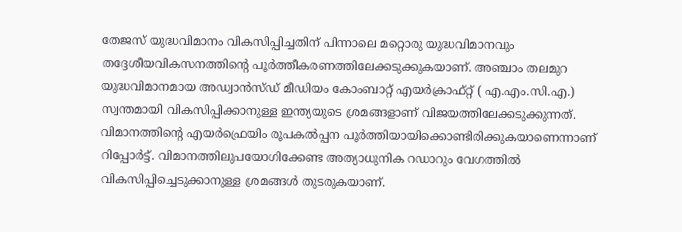തേജസ് യുദ്ധവിമാനം വികസിപ്പിച്ചതിന് പിന്നാലെ മറ്റൊരു യുദ്ധവിമാനവും തദ്ദേശീയവികസനത്തിന്റെ പൂര്‍ത്തീകരണത്തിലേക്കടുക്കുകയാണ്. അഞ്ചാം തലമുറ യുദ്ധവിമാനമായ അഡ്വാന്‍സ്ഡ് മീഡിയം കോംബാറ്റ് എയര്‍ക്രാഫ്റ്റ് ( എ.എം.സി.എ.) സ്വന്തമായി വികസിപ്പിക്കാനുള്ള ഇന്ത്യയുടെ ശ്രമങ്ങളാണ് വിജയത്തിലേക്കടുക്കുന്നത്. വിമാനത്തിന്റെ എയര്‍ഫ്രെയിം രൂപകല്‍പ്പന പൂര്‍ത്തിയായിക്കൊണ്ടിരിക്കുകയാണെന്നാണ് റിപ്പോര്‍ട്ട്. വിമാനത്തിലുപയോഗിക്കേണ്ട അത്യാധുനിക റഡാറും വേഗത്തില്‍ വികസിപ്പിച്ചെടുക്കാനുള്ള ശ്രമങ്ങള്‍ തുടരുകയാണ്.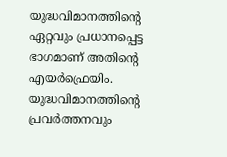യുദ്ധവിമാനത്തിന്റെ ഏറ്റവും പ്രധാനപ്പെട്ട ഭാഗമാണ് അതിന്റെ എയര്‍ഫ്രെയിം. യുദ്ധവിമാനത്തിന്റെ പ്രവര്‍ത്തനവും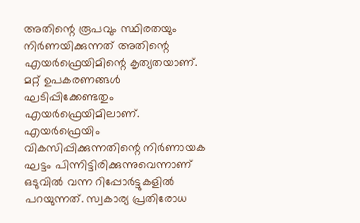അതിന്റെ രൂപവും സ്ഥിരതയും നിര്‍ണയിക്കുന്നത് അതിന്റെ എയര്‍ഫ്രെയിമിന്റെ കൃത്യതയാണ്. മറ്റ് ഉപകരണങ്ങള്‍ ഘടിപ്പിക്കേണ്ടതും എയര്‍ഫ്രെയിമിലാണ്. എയര്‍ഫ്രെയിം വികസിപ്പിക്കുന്നതിന്റെ നിര്‍ണായക ഘട്ടം പിന്നിട്ടിരിക്കുന്നുവെന്നാണ് ഒടുവില്‍ വന്ന റിപ്പോര്‍ട്ടുകളില്‍ പറയുന്നത്. സ്വകാര്യ പ്രതിരോധ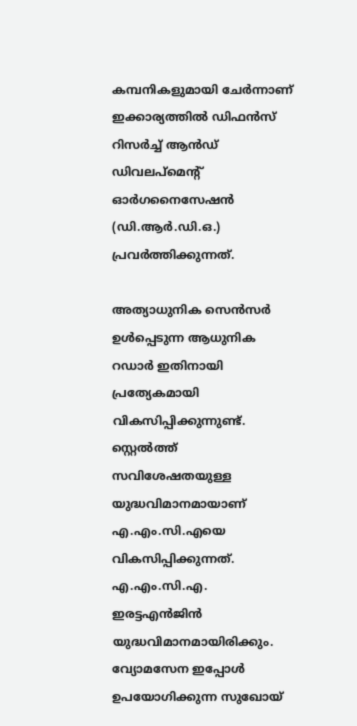കമ്പനികളുമായി ചേര്‍ന്നാണ് ഇക്കാര്യത്തില്‍ ഡിഫന്‍സ് റിസര്‍ച്ച് ആന്‍ഡ് ഡിവലപ്‌മെന്റ് ഓര്‍ഗനൈസേഷന്‍ (ഡി.ആര്‍.ഡി.ഒ.) പ്രവര്‍ത്തിക്കുന്നത്.

അത്യാധുനിക സെന്‍സര്‍ ഉള്‍പ്പെടുന്ന ആധുനിക റഡാര്‍ ഇതിനായി പ്രത്യേകമായി വികസിപ്പിക്കുന്നുണ്ട്. സ്റ്റെല്‍ത്ത് സവിശേഷതയുള്ള യുദ്ധവിമാനമായാണ് എ.എം.സി.എയെ വികസിപ്പിക്കുന്നത്. എ.എം.സി.എ. ഇരട്ടഎന്‍ജിന്‍ യുദ്ധവിമാനമായിരിക്കും.  വ്യോമസേന ഇപ്പോള്‍ ഉപയോഗിക്കുന്ന സുഖോയ്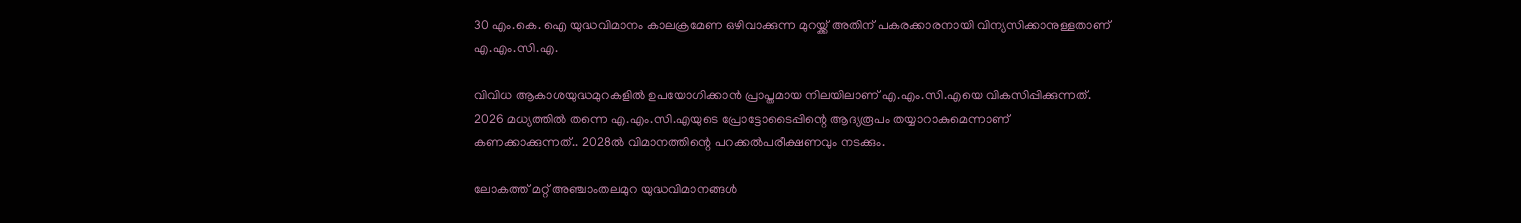30 എം.കെ. ഐ യുദ്ധവിമാനം കാലക്രമേണ ഒഴിവാക്കുന്ന മുറയ്ക്ക് അതിന് പകരക്കാരനായി വിന്യസിക്കാനുള്ളതാണ് എ.എം.സി.എ.

വിവിധ ആകാശയുദ്ധമുറകളില്‍ ഉപയോഗിക്കാന്‍ പ്രാപ്തമായ നിലയിലാണ് എ.എം.സി.എയെ വികസിപ്പിക്കുന്നത്. 2026 മധ്യത്തില്‍ തന്നെ എ.എം.സി.എയുടെ പ്രോട്ടോടൈപ്പിന്റെ ആദ്യരൂപം തയ്യാറാകുമെന്നാണ് കണക്കാക്കുന്നത്.. 2028ല്‍ വിമാനത്തിന്റെ പറക്കല്‍പരീക്ഷണവും നടക്കും.

ലോകത്ത് മറ്റ് അഞ്ചാംതലമുറ യുദ്ധവിമാനങ്ങള്‍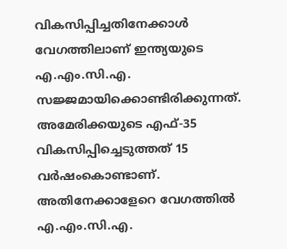വികസിപ്പിച്ചതിനേക്കാള്‍ വേഗത്തിലാണ് ഇന്ത്യയുടെ എ.എം.സി.എ.  സജ്ജമായിക്കൊണ്ടിരിക്കുന്നത്. അമേരിക്കയുടെ എഫ്-35 വികസിപ്പിച്ചെടുത്തത് 15 വര്‍ഷംകൊണ്ടാണ്. അതിനേക്കാളേറെ വേഗത്തില്‍ എ.എം.സി.എ.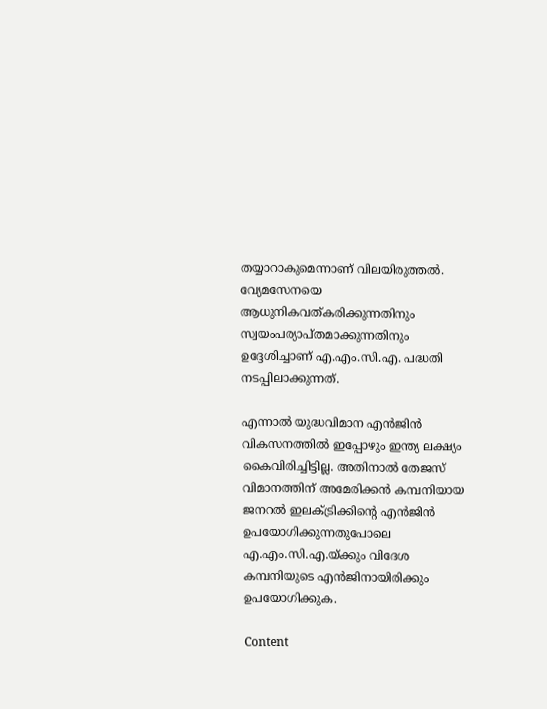തയ്യാറാകുമെന്നാണ് വിലയിരുത്തല്‍. വ്യേമസേനയെ ആധുനികവത്കരിക്കുന്നതിനും സ്വയംപര്യാപ്തമാക്കുന്നതിനും ഉദ്ദേശിച്ചാണ് എ.എം.സി.എ. പദ്ധതി നടപ്പിലാക്കുന്നത്.

എന്നാല്‍ യുദ്ധവിമാന എന്‍ജിന്‍ വികസനത്തില്‍ ഇപ്പോഴും ഇന്ത്യ ലക്ഷ്യം കൈവിരിച്ചിട്ടില്ല. അതിനാല്‍ തേജസ് വിമാനത്തിന് അമേരിക്കന്‍ കമ്പനിയായ ജനറല്‍ ഇലക്ട്രിക്കിന്റെ എന്‍ജിന്‍  ഉപയോഗിക്കുന്നതുപോലെ എ.എം.സി.എ.യ്ക്കും വിദേശ കമ്പനിയുടെ എന്‍ജിനായിരിക്കും ഉപയോഗിക്കുക.

Content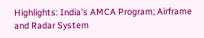Highlights: India's AMCA Program; Airframe and Radar System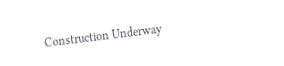Construction Underway